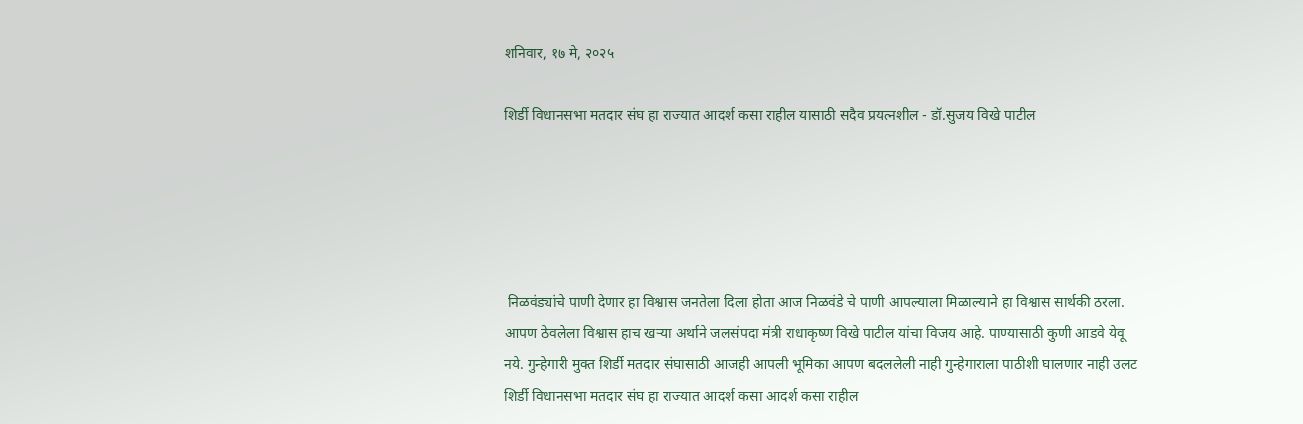शनिवार, १७ मे, २०२५

शिर्डी विधानसभा मतदार संघ हा राज्यात आदर्श कसा राहील यासाठी सदैव प्रयत्नशील - डॉ.सुजय विखे पाटील





 निळवंड्यांचे पाणी देणार हा विश्वास जनतेला दिला होता आज निळवंडे चे पाणी आपल्याला मिळाल्याने हा विश्वास सार्थकी ठरला. आपण ठेवलेला विश्वास हाच खऱ्या अर्थाने जलसंपदा मंत्री राधाकृष्ण विखे पाटील यांचा विजय आहे. पाण्यासाठी कुणी आडवे येवू नये. गुन्हेगारी मुक्त शिर्डी मतदार संघासाठी आजही आपली भूमिका आपण बदललेली नाही गुन्हेगाराला पाठीशी घालणार नाही उलट शिर्डी विधानसभा मतदार संघ हा राज्यात आदर्श कसा आदर्श कसा राहील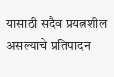यासाठी सदैव प्रयत्नशील असल्याचे प्रतिपादन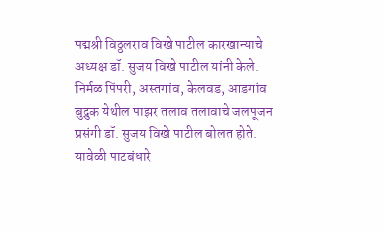पद्मश्री विठ्ठलराव विखे पाटील कारखान्याचे अध्यक्ष डॉ. सुजय विखे पाटील यांनी केले.
निर्मळ पिंपरी, अस्तगांव, केलवड, आडगांव बुद्रुक येथील पाझर तलाव तलावाचे जलपूजन प्रसंगी डॉ. सुजय विखे पाटील बोलत होते. यावेळी पाटबंधारे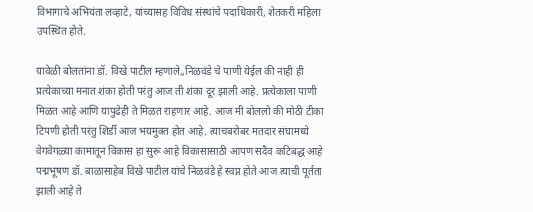विभागाचे अभियंता लव्हाटे, यांच्यासह विविध संस्थांचे पदाधिकारी, शेतकरी महिला उपस्थित होते.

यावेळी बोलतांना डॉ. विखे पाटील म्हणाले,,निळवंडे चे पाणी येईल की नाही ही प्रत्येकाच्या मनात शंका होती परंतु आज ती शंका दूर झाली आहे. प्रत्येकाला पाणी मिळत आहे आणि यापुढेही ते मिळत राहणार आहे. आज मी बोललो की मोठी टीका टिपणी होती परंतु शिर्डी आज भयमुक्त होत आहे. त्याचबरोबर मतदार संघामध्ये वेगवेगळ्या कामातून विकास हा सुरू आहे विकासासाठी आपण सदैव कटिबद्ध आहे पद्मभूषण डॉ. बाळासाहेब विखे पाटील यांचे निळवंडे हे स्वप्न होते आज त्याची पूर्तता झाली आहे ते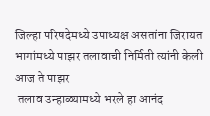जिल्हा परिषदेमध्ये उपाध्यक्ष असतांना जिरायत भागांमध्ये पाझर तलावाची निर्मिती त्यांनी केली आज ते पाझर
 तलाव उन्हाळ्यामध्ये भरले हा आनंद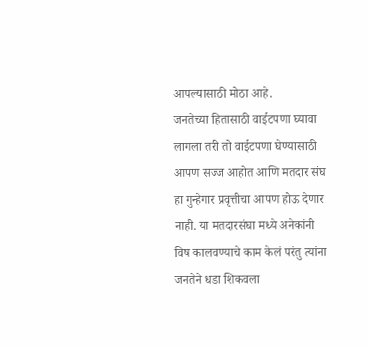आपल्यासाठी मोठा आहे.
जनतेच्या हितासाठी वाईटपणा घ्यावा लागला तरी तो वाईटपणा घेण्यासाठी आपण सज्ज आहोत आणि मतदार संघ हा गुन्हेगार प्रवृत्तीचा आपण होऊ देणार नाही. या मतदारसंघा मध्ये अनेकांनी विष कालवण्याचे काम केलं परंतु त्यांना जनतेने धडा शिकवला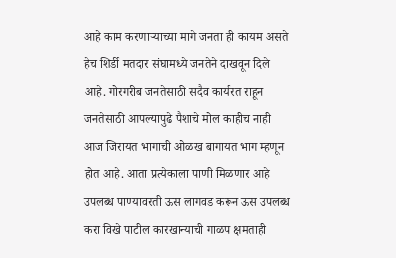आहे काम करणाऱ्याच्या मागे जनता ही कायम असते हेच शिर्डी मतदार संघामध्ये जनतेने दाखवून दिले आहे. गोरगरीब जनतेसाठी सदैव कार्यरत राहून जनतेसाठी आपल्यापुढे पैशाचे मोल काहीच नाही आज जिरायत भागाची ओळख बागायत भाग म्हणून होत आहे. आता प्रत्येकाला पाणी मिळणार आहे उपलब्ध पाण्यावरती ऊस लागवड करून ऊस उपलब्ध करा विखे पाटील कारखान्याची गाळप क्षमताही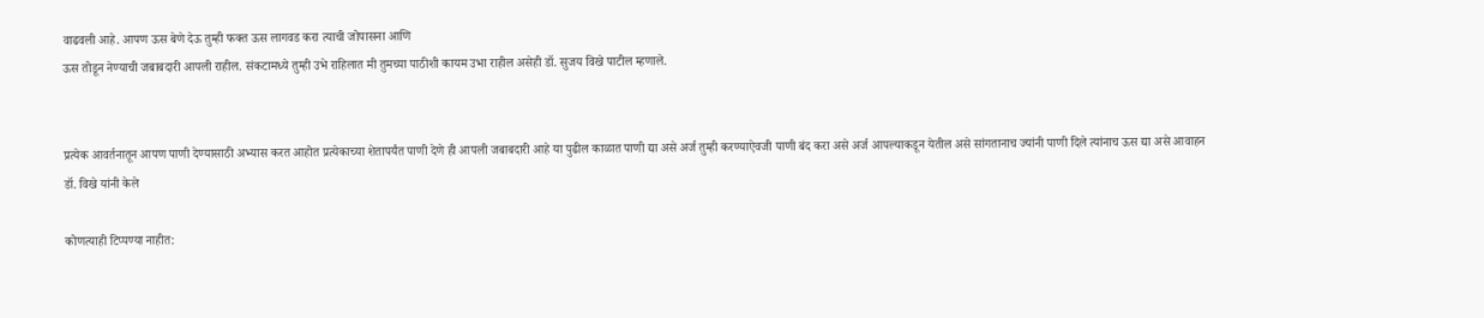वाढवली आहे. आपण ऊस बेणे देऊ तुम्ही फक्त ऊस लागवड करा त्याची जोपासना आणि
ऊस तोडून नेण्याची जबाबदारी आपली राहील. संकटामध्ये तुम्ही उभे राहिलात मी तुमच्या पाठीशी कायम उभा राहील असेही डॉ. सुजय विखे पाटील म्हणाले.


प्रत्येक आवर्तनातून आपण पाणी देण्यासाठी अभ्यास करत आहोत प्रत्येकाच्या शेतापर्यंत पाणी देणे ही आपली जबाबदारी आहे या पुढील काळात पाणी द्या असे अर्ज तुम्ही करण्याऐवजी पाणी बंद करा असे अर्ज आपल्याकडून येतील असे सांगतानाच ज्यांनी पाणी दिले त्यांनाच ऊस द्या असे आवाहन डॉ. विखे यांनी केले

कोणत्याही टिप्पण्‍या नाहीत: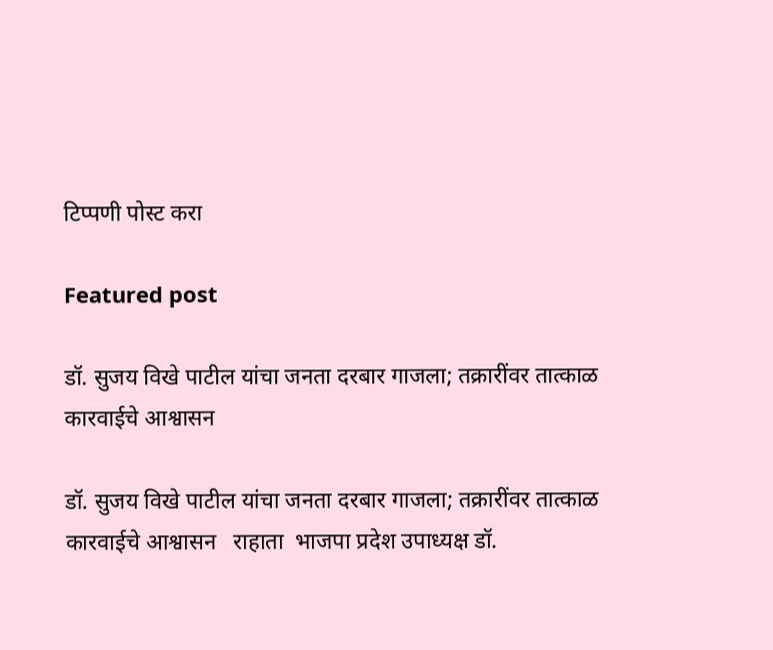टिप्पणी पोस्ट करा

Featured post

डॉ. सुजय विखे पाटील यांचा जनता दरबार गाजला; तक्रारींवर तात्काळ कारवाईचे आश्वासन

डॉ. सुजय विखे पाटील यांचा जनता दरबार गाजला; तक्रारींवर तात्काळ कारवाईचे आश्वासन   राहाता  भाजपा प्रदेश उपाध्यक्ष डॉ.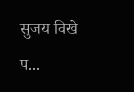सुजय विखे प...